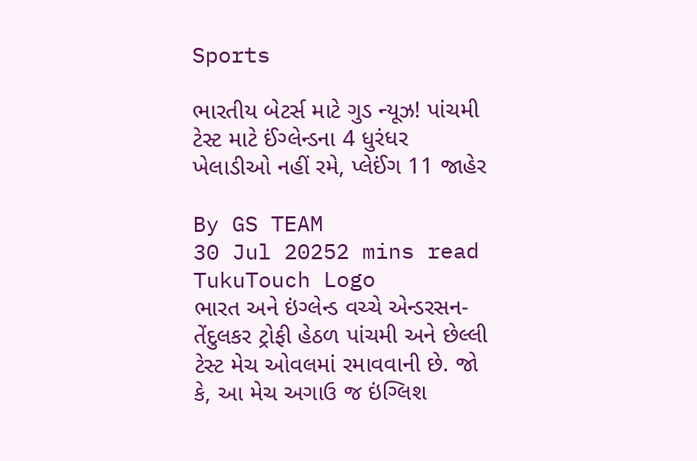Sports

ભારતીય બેટર્સ માટે ગુડ ન્યૂઝ! પાંચમી ટેસ્ટ માટે ઈંગ્લેન્ડના 4 ધુરંધર ખેલાડીઓ નહીં રમે, પ્લેઈંગ 11 જાહેર

By GS TEAM
30 Jul 20252 mins read
TukuTouch Logo
ભારત અને ઇંગ્લેન્ડ વચ્ચે એન્ડરસન-તેંદુલકર ટ્રોફી હેઠળ પાંચમી અને છેલ્લી ટેસ્ટ મેચ ઓવલમાં રમાવવાની છે. જો કે, આ મેચ અગાઉ જ ઇંગ્લિશ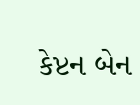કેપ્ટન બેન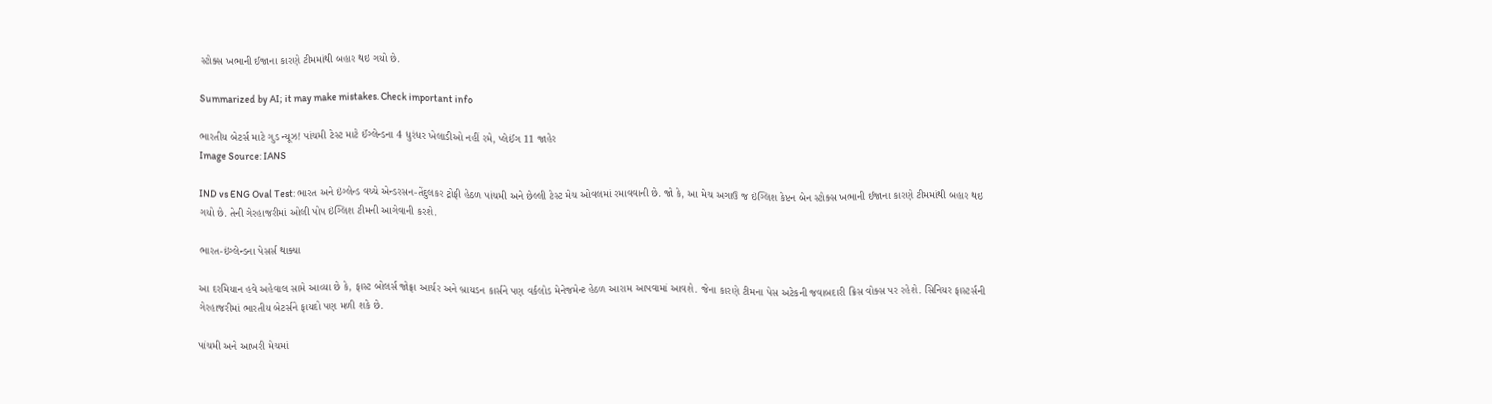સ્ટોક્સ ખભાની ઈજાના કારણે ટીમમાંથી બહાર થઇ ગયો છે.

Summarized by AI; it may make mistakes. Check important info

ભારતીય બેટર્સ માટે ગુડ ન્યૂઝ! પાંચમી ટેસ્ટ માટે ઈંગ્લેન્ડના 4 ધુરંધર ખેલાડીઓ નહીં રમે, પ્લેઈંગ 11 જાહેર
Image Source: IANS

IND vs ENG Oval Test: ભારત અને ઇંગ્લેન્ડ વચ્ચે એન્ડરસન-તેંદુલકર ટ્રોફી હેઠળ પાંચમી અને છેલ્લી ટેસ્ટ મેચ ઓવલમાં રમાવવાની છે. જો કે, આ મેચ અગાઉ જ ઇંગ્લિશ કેપ્ટન બેન સ્ટોક્સ ખભાની ઈજાના કારણે ટીમમાંથી બહાર થઇ ગયો છે. તેની ગેરહાજરીમાં ઓલી પોપ ઇંગ્લિશ ટીમની આગેવાની કરશે.

ભારત-ઇંગ્લેન્ડના પેસર્સ થાક્યા

આ દરમિયાન હવે અહેવાલ સામે આવ્યા છે કે, ફાસ્ટ બોલર્સ જોફ્રા આર્ચર અને બ્રાયડન કાર્સને પણ વર્કલોડ મેનેજમેન્ટ હેઠળ આરામ આપવામાં આવશે. જેના કારણે ટીમના પેસ અટેકની જવાબદારી ક્રિસ વોક્સ પર રહેશે. સિનિયર ફાસ્ટર્સની ગેરહાજરીમાં ભારતીય બેટર્સને ફાયદો પણ મળી શકે છે.

પાંચમી અને આખરી મેચમાં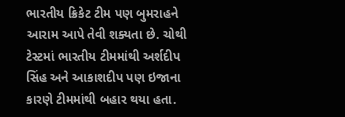ભારતીય ક્રિકેટ ટીમ પણ બુમરાહને આરામ આપે તેવી શક્યતા છે. ચોથી ટેસ્ટમાં ભારતીય ટીમમાંથી અર્શદીપ સિંહ અને આકાશદીપ પણ ઇજાના કારણે ટીમમાંથી બહાર થયા હતા.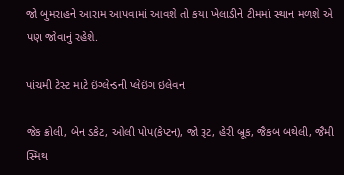જો બુમરાહને આરામ આપવામાં આવશે તો કયા ખેલાડીને ટીમમાં સ્થાન મળશે એ પણ જોવાનું રહેશે.

પાંચમી ટેસ્ટ માટે ઇંગ્લેન્ડની પ્લેઇંગ ઇલેવન

જેક ક્રોલી, બેન ડકેટ, ઓલી પોપ(કેપ્ટન), જો રૂટ, હેરી બ્રૂક, જૈકબ બથેલી, જૈમી સ્મિથ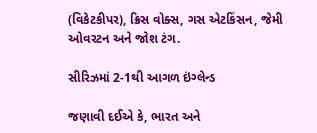(વિકેટકીપર), ક્રિસ વોક્સ, ગસ એટકિંસન, જેમી ઓવરટન અને જોશ ટંગ.

સીરિઝમાં 2-1થી આગળ ઇંગ્લેન્ડ

જણાવી દઈએ કે, ભારત અને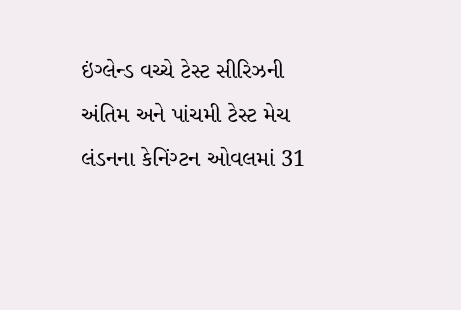ઇંગ્લેન્ડ વચ્ચે ટેસ્ટ સીરિઝની અંતિમ અને પાંચમી ટેસ્ટ મેચ લંડનના કેનિંગ્ટન ઓવલમાં 31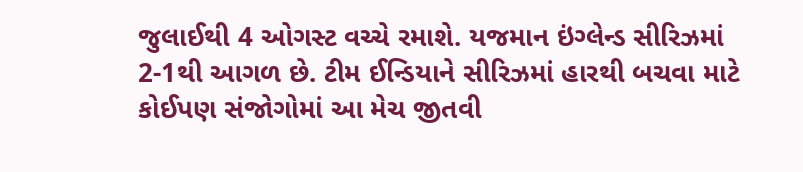જુલાઈથી 4 ઓગસ્ટ વચ્ચે રમાશે. યજમાન ઇંગ્લેન્ડ સીરિઝમાં 2-1થી આગળ છે. ટીમ ઈન્ડિયાને સીરિઝમાં હારથી બચવા માટે કોઈપણ સંજોગોમાં આ મેચ જીતવી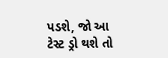પડશે, જો આ ટેસ્ટ ડ્રો થશે તો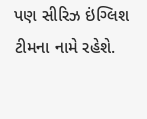પણ સીરિઝ ઇંગ્લિશ ટીમના નામે રહેશે.